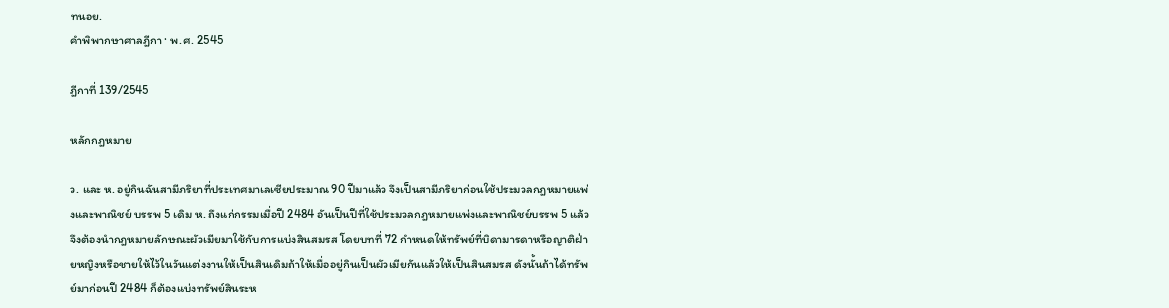ทนอย.
คำพิพากษาศาลฎีกา · พ.ศ. 2545

ฎีกาที่ 139/2545

หลักกฎหมาย

ว. และ ห. อยู่กินฉันสามีภริยาที่ประเทศมาเลเซียประมาณ 90 ปีมาแล้ว จึงเป็นสามีภริยาก่อนใช้ประมวลกฎหมายแพ่งและพาณิชย์ บรรพ 5 เดิม ห. ถึงแก่กรรมเมื่อปี 2484 อันเป็นปีที่ใช้ประมวลกฎหมายแพ่งและพาณิชย์บรรพ 5 แล้ว จึงต้องนำกฎหมายลักษณะผัวเมียมาใช้กับการแบ่งสินสมรส โดยบทที่ 72 กำหนดให้ทรัพย์ที่บิดามารดาหรือญาติฝ่ายหญิงหรือชายให้ไว้ในวันแต่งงานให้เป็นสินเดิมถ้าให้เมื่ออยู่กินเป็นผัวเมียกันแล้วให้เป็นสินสมรส ดังนั้นถ้าได้ทรัพย์มาก่อนปี 2484 ก็ต้องแบ่งทรัพย์สินระห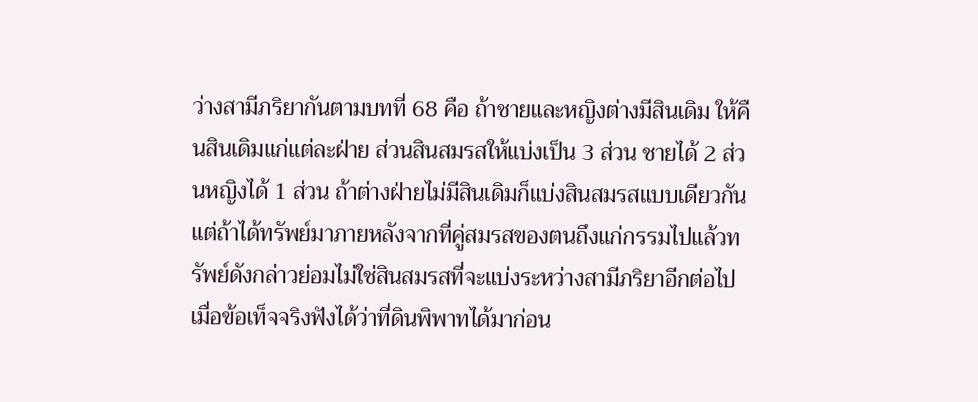ว่างสามีภริยากันตามบทที่ 68 คือ ถ้าชายและหญิงต่างมีสินเดิม ให้คืนสินเดิมแก่แต่ละฝ่าย ส่วนสินสมรสให้แบ่งเป็น 3 ส่วน ชายได้ 2 ส่วนหญิงได้ 1 ส่วน ถ้าต่างฝ่ายไม่มีสินเดิมก็แบ่งสินสมรสแบบเดียวกันแต่ถ้าได้ทรัพย์มาภายหลังจากที่คู่สมรสของตนถึงแก่กรรมไปแล้วทรัพย์ดังกล่าวย่อมไม่ใช่สินสมรสที่จะแบ่งระหว่างสามีภริยาอีกต่อไป เมื่อข้อเท็จจริงฟังได้ว่าที่ดินพิพาทได้มาก่อน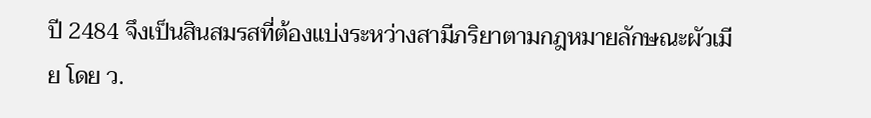ปี 2484 จึงเป็นสินสมรสที่ต้องแบ่งระหว่างสามีภริยาตามกฎหมายลักษณะผัวเมีย โดย ว.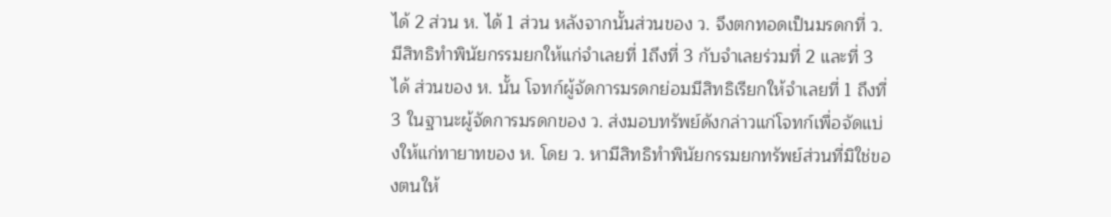ได้ 2 ส่วน ห. ได้ 1 ส่วน หลังจากนั้นส่วนของ ว. จึงตกทอดเป็นมรดกที่ ว. มีสิทธิทำพินัยกรรมยกให้แก่จำเลยที่ 1ถึงที่ 3 กับจำเลยร่วมที่ 2 และที่ 3 ได้ ส่วนของ ห. นั้น โจทก์ผู้จัดการมรดกย่อมมีสิทธิเรียกให้จำเลยที่ 1 ถึงที่ 3 ในฐานะผู้จัดการมรดกของ ว. ส่งมอบทรัพย์ดังกล่าวแก่โจทก์เพื่อจัดแบ่งให้แก่ทายาทของ ห. โดย ว. หามีสิทธิทำพินัยกรรมยกทรัพย์ส่วนที่มิใช่ของตนให้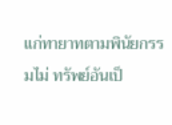แก่ทายาทตามพินัยกรรมไม่ ทรัพย์อันเป็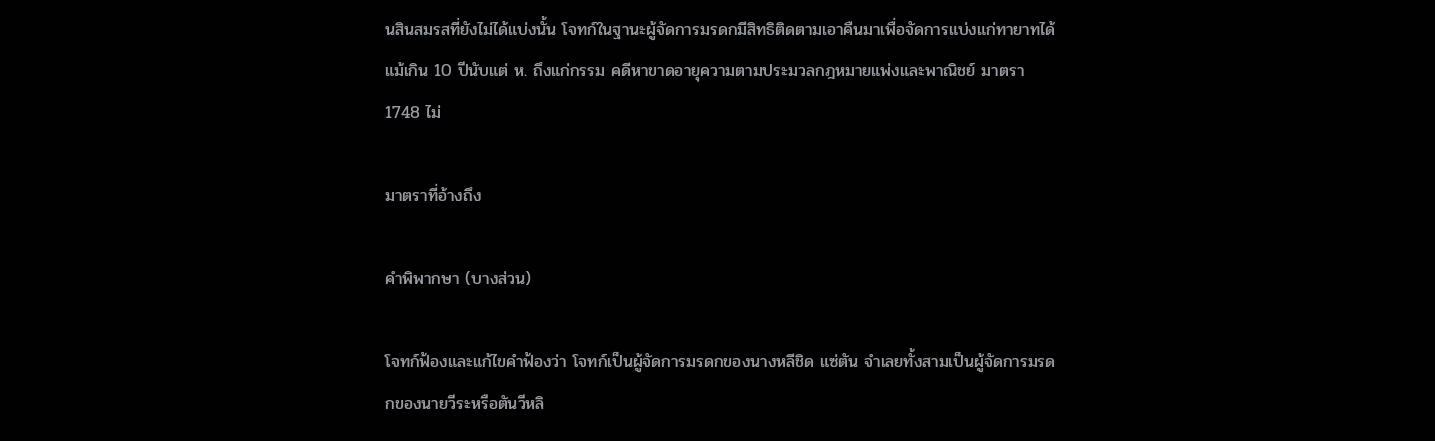นสินสมรสที่ยังไม่ได้แบ่งนั้น โจทก์ในฐานะผู้จัดการมรดกมีสิทธิติดตามเอาคืนมาเพื่อจัดการแบ่งแก่ทายาทได้แม้เกิน 10 ปีนับแต่ ห. ถึงแก่กรรม คดีหาขาดอายุความตามประมวลกฎหมายแพ่งและพาณิชย์ มาตรา 1748 ไม่

มาตราที่อ้างถึง

คำพิพากษา (บางส่วน)

โจทก์ฟ้องและแก้ไขคำฟ้องว่า โจทก์เป็นผู้จัดการมรดกของนางหลีชิด แซ่ตัน จำเลยทั้งสามเป็นผู้จัดการมรดกของนายวีระหรือตันวีหลิ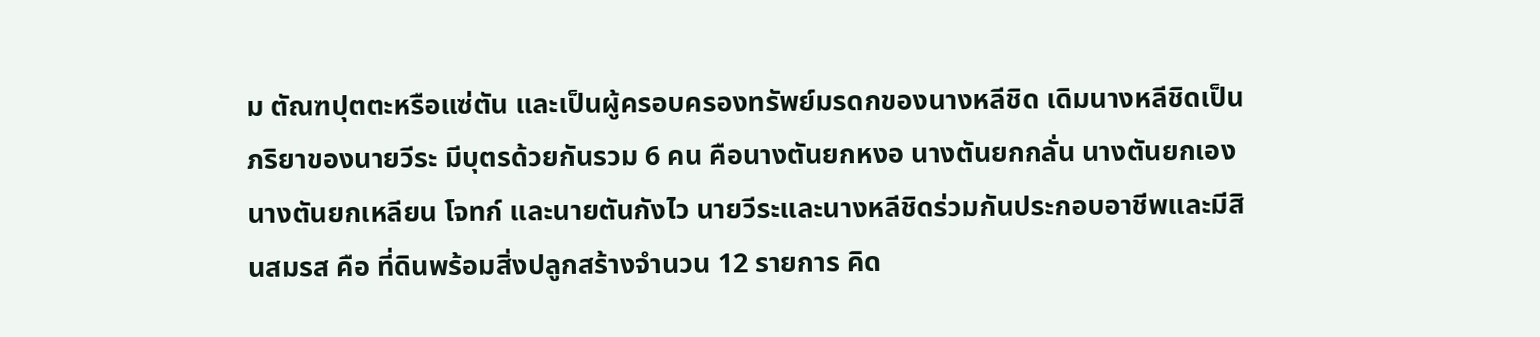ม ตัณฑปุตตะหรือแซ่ตัน และเป็นผู้ครอบครองทรัพย์มรดกของนางหลีชิด เดิมนางหลีชิดเป็นภริยาของนายวีระ มีบุตรด้วยกันรวม 6 คน คือนางตันยกหงอ นางตันยกกลั่น นางตันยกเองนางตันยกเหลียน โจทก์ และนายตันกังไว นายวีระและนางหลีชิดร่วมกันประกอบอาชีพและมีสินสมรส คือ ที่ดินพร้อมสิ่งปลูกสร้างจำนวน 12 รายการ คิด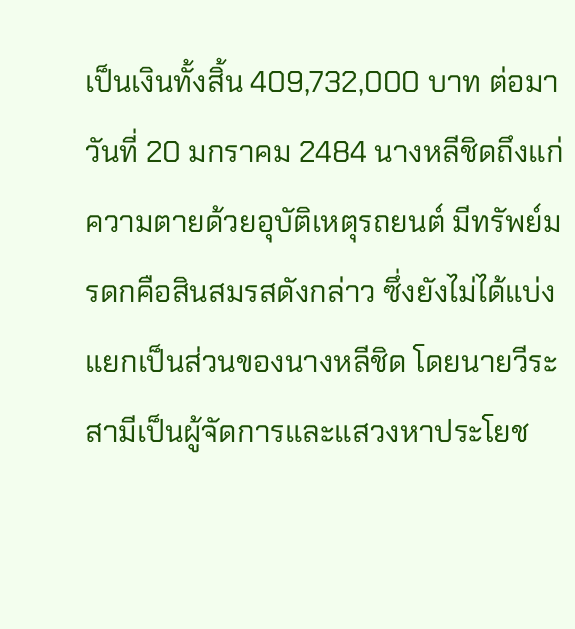เป็นเงินทั้งสิ้น 409,732,000 บาท ต่อมาวันที่ 20 มกราคม 2484 นางหลีชิดถึงแก่ความตายด้วยอุบัติเหตุรถยนต์ มีทรัพย์มรดกคือสินสมรสดังกล่าว ซึ่งยังไม่ได้แบ่งแยกเป็นส่วนของนางหลีชิด โดยนายวีระสามีเป็นผู้จัดการและแสวงหาประโยช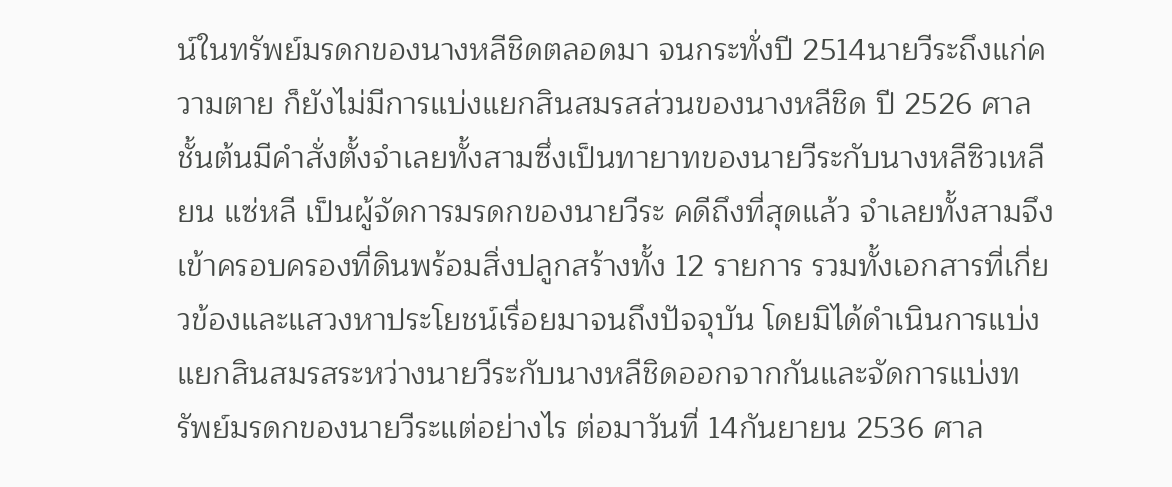น์ในทรัพย์มรดกของนางหลีชิดตลอดมา จนกระทั่งปี 2514นายวีระถึงแก่ความตาย ก็ยังไม่มีการแบ่งแยกสินสมรสส่วนของนางหลีชิด ปี 2526 ศาลชั้นต้นมีคำสั่งตั้งจำเลยทั้งสามซึ่งเป็นทายาทของนายวีระกับนางหลีซิวเหลียน แซ่หลี เป็นผู้จัดการมรดกของนายวีระ คดีถึงที่สุดแล้ว จำเลยทั้งสามจึงเข้าครอบครองที่ดินพร้อมสิ่งปลูกสร้างทั้ง 12 รายการ รวมทั้งเอกสารที่เกี่ยวข้องและแสวงหาประโยชน์เรื่อยมาจนถึงปัจจุบัน โดยมิได้ดำเนินการแบ่งแยกสินสมรสระหว่างนายวีระกับนางหลีชิดออกจากกันและจัดการแบ่งทรัพย์มรดกของนายวีระแต่อย่างไร ต่อมาวันที่ 14กันยายน 2536 ศาล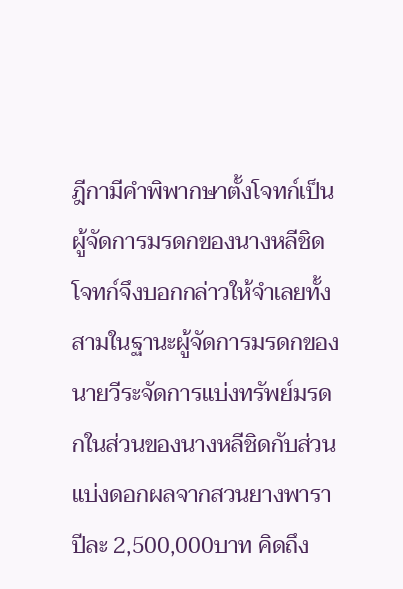ฎีกามีคำพิพากษาตั้งโจทก์เป็นผู้จัดการมรดกของนางหลีชิด โจทก์จึงบอกกล่าวให้จำเลยทั้งสามในฐานะผู้จัดการมรดกของนายวีระจัดการแบ่งทรัพย์มรดกในส่วนของนางหลีชิดกับส่วนแบ่งดอกผลจากสวนยางพาราปีละ 2,500,000บาท คิดถึง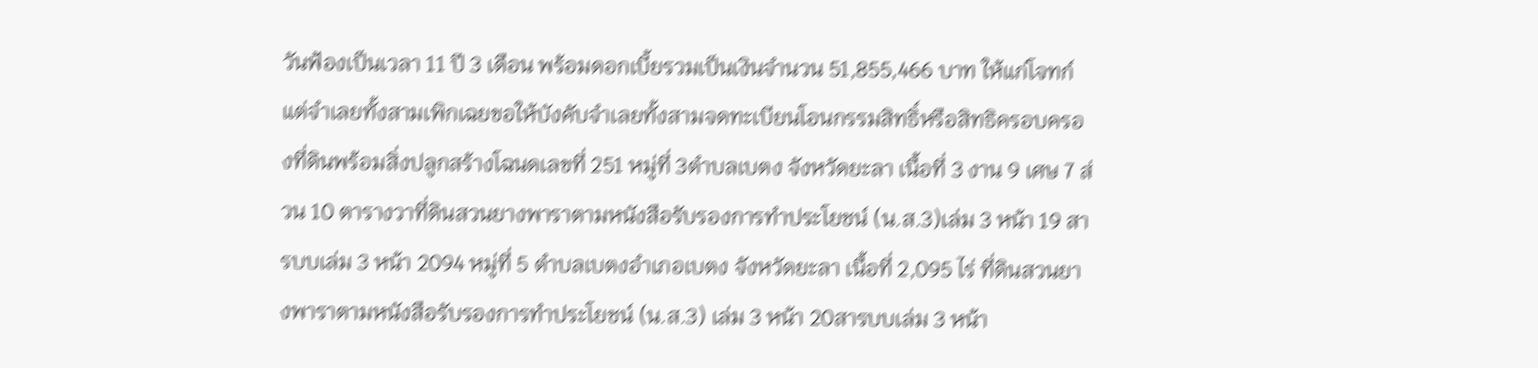วันฟ้องเป็นเวลา 11 ปี 3 เดือน พร้อมดอกเบี้ยรวมเป็นเงินจำนวน 51,855,466 บาท ให้แก่โจทก์ แต่จำเลยทั้งสามเพิกเฉยขอให้บังคับจำเลยทั้งสามจดทะเบียนโอนกรรมสิทธิ์หรือสิทธิครอบครองที่ดินพร้อมสิ่งปลูกสร้างโฉนดเลขที่ 251 หมู่ที่ 3ตำบลเบตง จังหวัดยะลา เนื้อที่ 3 งาน 9 เศษ 7 ส่วน 10 ตารางวาที่ดินสวนยางพาราตามหนังสือรับรองการทำประโยชน์ (น.ส.3)เล่ม 3 หน้า 19 สารบบเล่ม 3 หน้า 2094 หมู่ที่ 5 ตำบลเบตงอำเภอเบตง จังหวัดยะลา เนื้อที่ 2,095 ไร่ ที่ดินสวนยางพาราตามหนังสือรับรองการทำประโยชน์ (น.ส.3) เล่ม 3 หน้า 20สารบบเล่ม 3 หน้า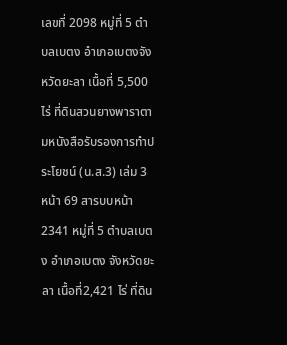เลขที่ 2098 หมู่ที่ 5 ตำบลเบตง อำเภอเบตงจังหวัดยะลา เนื้อที่ 5,500 ไร่ ที่ดินสวนยางพาราตามหนังสือรับรองการทำประโยชน์ (น.ส.3) เล่ม 3 หน้า 69 สารบบหน้า 2341 หมู่ที่ 5 ตำบลเบตง อำเภอเบตง จังหวัดยะลา เนื้อที่2,421 ไร่ ที่ดิน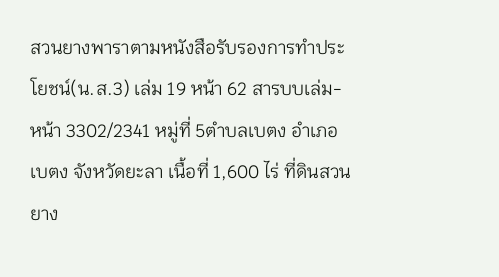สวนยางพาราตามหนังสือรับรองการทำประโยชน์(น.ส.3) เล่ม 19 หน้า 62 สารบบเล่ม-หน้า 3302/2341 หมู่ที่ 5ตำบลเบตง อำเภอเบตง จังหวัดยะลา เนื้อที่ 1,600 ไร่ ที่ดินสวนยาง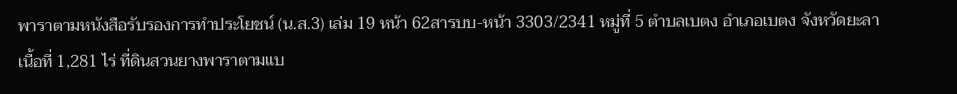พาราตามหนังสือรับรองการทำประโยชน์ (น.ส.3) เล่ม 19 หน้า 62สารบบ-หน้า 3303/2341 หมู่ที่ 5 ตำบลเบตง อำเภอเบตง จังหวัดยะลาเนื้อที่ 1,281 ไร่ ที่ดินสวนยางพาราตามแบ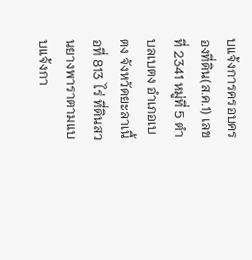บแจ้งการครอบครองที่ดิน(ส.ค.1) เลขที่ 2341 หมู่ที่ 5 ตำบลเบตง อำเภอเบตง จังหวัดยะลาเนื้อที่ 813 ไร่ ที่ดินสวนยางพาราตามแบบแจ้งกา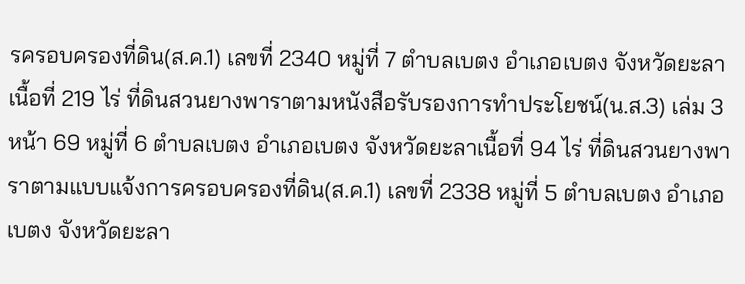รครอบครองที่ดิน(ส.ค.1) เลขที่ 2340 หมู่ที่ 7 ตำบลเบตง อำเภอเบตง จังหวัดยะลาเนื้อที่ 219 ไร่ ที่ดินสวนยางพาราตามหนังสือรับรองการทำประโยชน์(น.ส.3) เล่ม 3 หน้า 69 หมู่ที่ 6 ตำบลเบตง อำเภอเบตง จังหวัดยะลาเนื้อที่ 94 ไร่ ที่ดินสวนยางพาราตามแบบแจ้งการครอบครองที่ดิน(ส.ค.1) เลขที่ 2338 หมู่ที่ 5 ตำบลเบตง อำเภอเบตง จังหวัดยะลา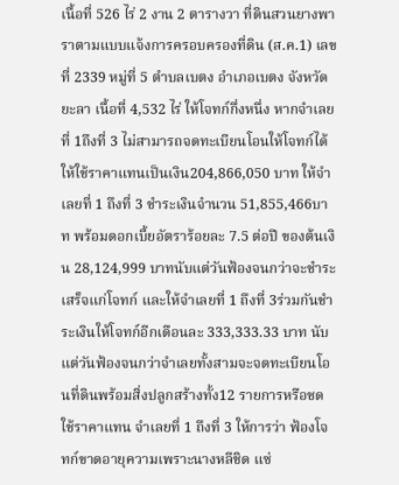เนื้อที่ 526 ไร่ 2 งาน 2 ตารางวา ที่ดินสวนยางพาราตามแบบแจ้งการครอบครองที่ดิน (ส.ค.1) เลขที่ 2339 หมู่ที่ 5 ตำบลเบตง อำเภอเบตง จังหวัดยะลา เนื้อที่ 4,532 ไร่ ให้โจทก์กึ่งหนึ่ง หากจำเลยที่ 1ถึงที่ 3 ไม่สามารถจดทะเบียนโอนให้โจทก์ได้ ให้ใช้ราคาแทนเป็นเงิน204,866,050 บาท ให้จำเลยที่ 1 ถึงที่ 3 ชำระเงินจำนวน 51,855,466บาท พร้อมดอกเบี้ยอัตราร้อยละ 7.5 ต่อปี ของต้นเงิน 28,124,999 บาทนับแต่วันฟ้องจนกว่าจะชำระเสร็จแก่โจทก์ และให้จำเลยที่ 1 ถึงที่ 3ร่วมกันชำระเงินให้โจทก์อีกเดือนละ 333,333.33 บาท นับแต่วันฟ้องจนกว่าจำเลยทั้งสามจะจดทะเบียนโอนที่ดินพร้อมสิ่งปลูกสร้างทั้ง12 รายการหรือชดใช้ราคาแทน จำเลยที่ 1 ถึงที่ 3 ให้การว่า ฟ้องโจทก์ขาดอายุความเพราะนางหลีชิด แซ่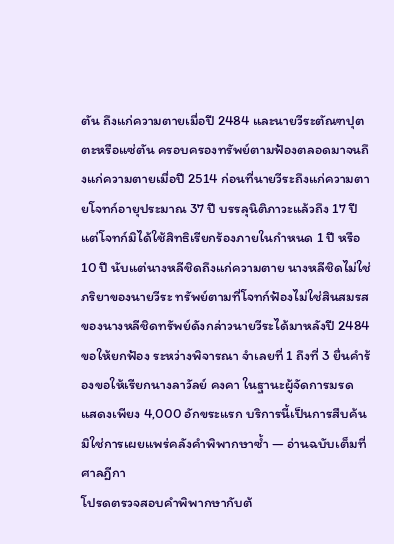ตัน ถึงแก่ความตายเมื่อปี 2484 และนายวีระตัณฑปุตตะหรือแซ่ตัน ครอบครองทรัพย์ตามฟ้องตลอดมาจนถึงแก่ความตายเมื่อปี 2514 ก่อนที่นายวีระถึงแก่ความตายโจทก์อายุประมาณ 37 ปี บรรลุนิติภาวะแล้วถึง 17 ปี แต่โจทก์มิได้ใช้สิทธิเรียกร้องภายในกำหนด 1 ปี หรือ 10 ปี นับแต่นางหลีชิดถึงแก่ความตาย นางหลีชิดไม่ใช่ภริยาของนายวีระ ทรัพย์ตามที่โจทก์ฟ้องไม่ใช่สินสมรสของนางหลีชิดทรัพย์ดังกล่าวนายวีระได้มาหลังปี 2484 ขอให้ยกฟ้อง ระหว่างพิจารณา จำเลยที่ 1 ถึงที่ 3 ยื่นคำร้องขอให้เรียกนางลาวัลย์ คงคา ในฐานะผู้จัดการมรด
แสดงเพียง 4,000 อักขระแรก บริการนี้เป็นการสืบค้น มิใช่การเผยแพร่คลังคำพิพากษาซ้ำ — อ่านฉบับเต็มที่ศาลฎีกา
โปรดตรวจสอบคำพิพากษากับต้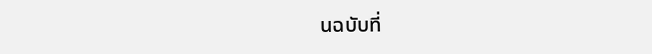นฉบับที่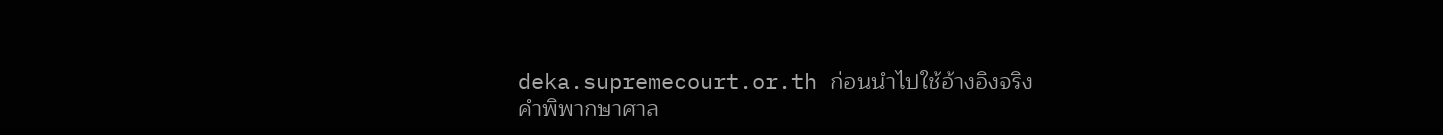deka.supremecourt.or.th ก่อนนำไปใช้อ้างอิงจริง
คำพิพากษาศาล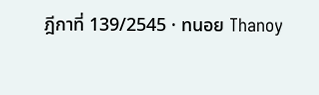ฎีกาที่ 139/2545 · ทนอย Thanoy